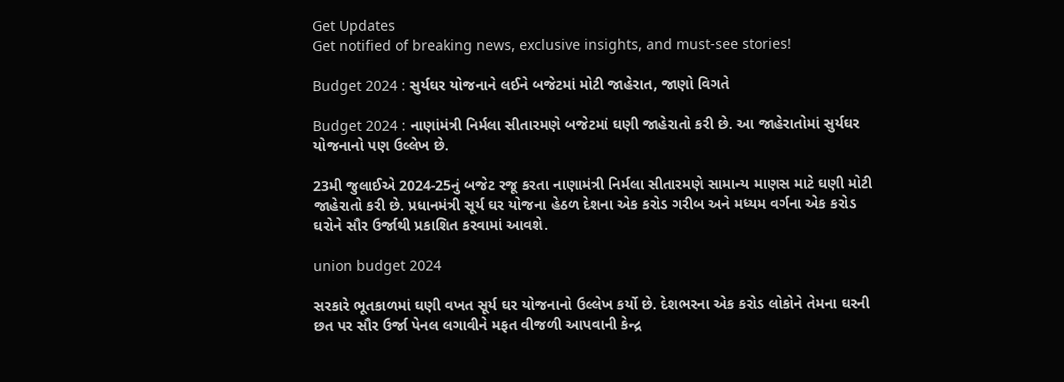Get Updates
Get notified of breaking news, exclusive insights, and must-see stories!

Budget 2024 : સુર્યઘર યોજનાને લઈને બજેટમાં મોટી જાહેરાત, જાણો વિગતે

Budget 2024 : નાણાંમંત્રી નિર્મલા સીતારમણે બજેટમાં ઘણી જાહેરાતો કરી છે. આ જાહેરાતોમાં સુર્યઘર યોજનાનો પણ ઉલ્લેખ છે.

23મી જુલાઈએ 2024-25નું બજેટ રજૂ કરતા નાણામંત્રી નિર્મલા સીતારમણે સામાન્ય માણસ માટે ઘણી મોટી જાહેરાતો કરી છે. પ્રધાનમંત્રી સૂર્ય ઘર યોજના હેઠળ દેશના એક કરોડ ગરીબ અને મધ્યમ વર્ગના એક કરોડ ઘરોને સૌર ઉર્જાથી પ્રકાશિત કરવામાં આવશે.

union budget 2024

સરકારે ભૂતકાળમાં ઘણી વખત સૂર્ય ઘર યોજનાનો ઉલ્લેખ કર્યો છે. દેશભરના એક કરોડ લોકોને તેમના ઘરની છત પર સૌર ઉર્જા પેનલ લગાવીને મફત વીજળી આપવાની કેન્દ્ર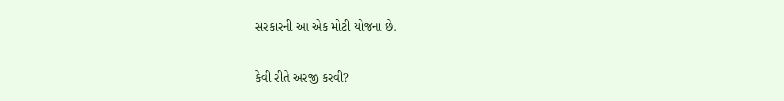સરકારની આ એક મોટી યોજના છે.

કેવી રીતે અરજી કરવી?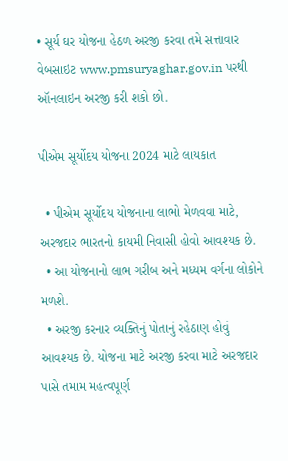• સૂર્ય ઘર યોજના હેઠળ અરજી કરવા તમે સત્તાવાર વેબસાઇટ www.pmsuryaghar.gov.in પરથી ઑનલાઇન અરજી કરી શકો છો.

પીએમ સૂર્યોદય યોજના 2024 માટે લાયકાત

  • પીએમ સૂર્યોદય યોજનાના લાભો મેળવવા માટે, અરજદાર ભારતનો કાયમી નિવાસી હોવો આવશ્યક છે.
  • આ યોજનાનો લાભ ગરીબ અને મધ્યમ વર્ગના લોકોને મળશે.
  • અરજી કરનાર વ્યક્તિનું પોતાનું રહેઠાણ હોવું આવશ્યક છે. યોજના માટે અરજી કરવા માટે અરજદાર પાસે તમામ મહત્વપૂર્ણ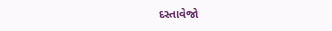દસ્તાવેજો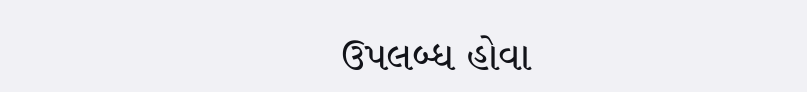ઉપલબ્ધ હોવા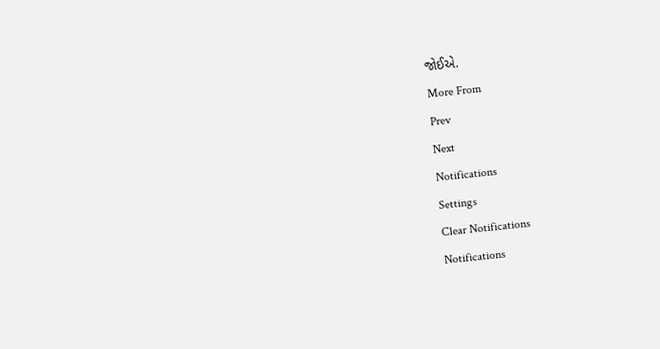જોઈએ.
More From
Prev
Next
Notifications
Settings
Clear Notifications
Notifications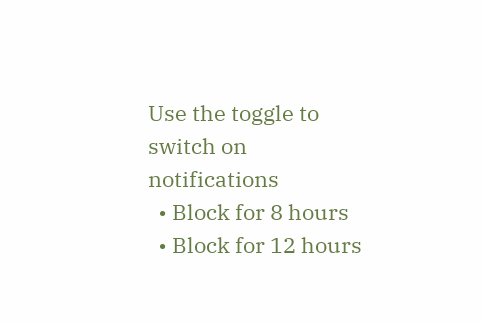Use the toggle to switch on notifications
  • Block for 8 hours
  • Block for 12 hours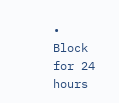• Block for 24 hours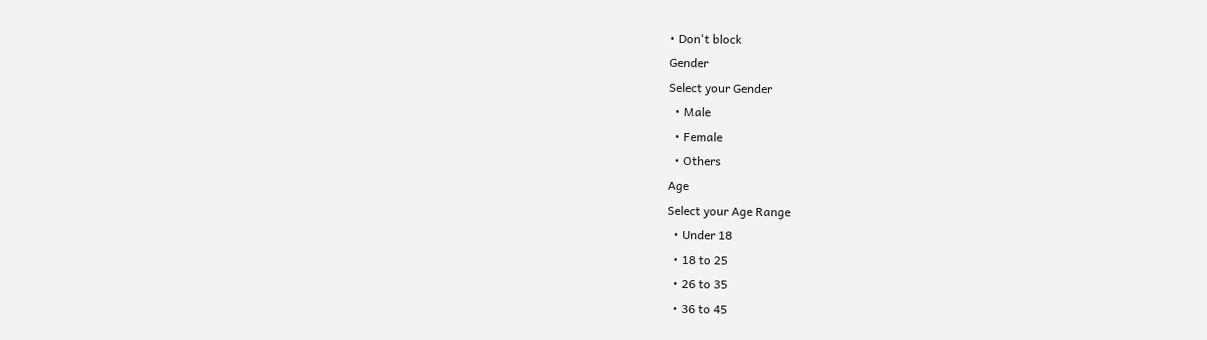• Don't block
Gender
Select your Gender
  • Male
  • Female
  • Others
Age
Select your Age Range
  • Under 18
  • 18 to 25
  • 26 to 35
  • 36 to 45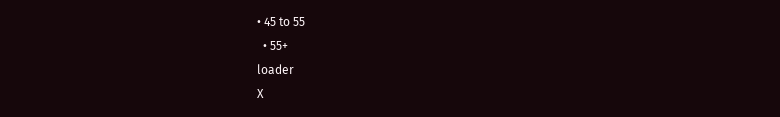• 45 to 55
  • 55+
loader
X